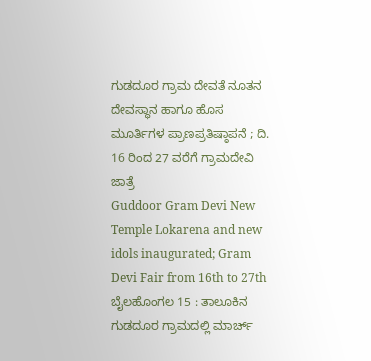ಗುಡದೂರ ಗ್ರಾಮ ದೇವತೆ ನೂತನ ದೇವಸ್ಥಾನ ಹಾಗೂ ಹೊಸ ಮೂರ್ತಿಗಳ ಪ್ರಾಣಪ್ರತಿಷ್ಠಾಪನೆ ; ದಿ. 16 ರಿಂದ 27 ವರೆಗೆ ಗ್ರಾಮದೇವಿ ಜಾತ್ರೆ
Guddoor Gram Devi New Temple Lokarena and new idols inaugurated; Gram Devi Fair from 16th to 27th
ಬೈಲಹೊಂಗಲ 15 : ತಾಲೂಕಿನ ಗುಡದೂರ ಗ್ರಾಮದಲ್ಲಿ ಮಾರ್ಚ್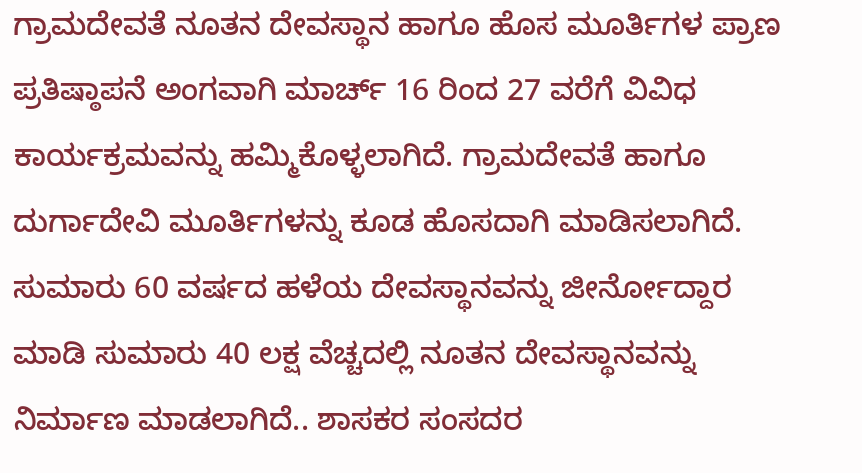ಗ್ರಾಮದೇವತೆ ನೂತನ ದೇವಸ್ಥಾನ ಹಾಗೂ ಹೊಸ ಮೂರ್ತಿಗಳ ಪ್ರಾಣ ಪ್ರತಿಷ್ಠಾಪನೆ ಅಂಗವಾಗಿ ಮಾರ್ಚ್ 16 ರಿಂದ 27 ವರೆಗೆ ವಿವಿಧ ಕಾರ್ಯಕ್ರಮವನ್ನು ಹಮ್ಮಿಕೊಳ್ಳಲಾಗಿದೆ. ಗ್ರಾಮದೇವತೆ ಹಾಗೂ ದುರ್ಗಾದೇವಿ ಮೂರ್ತಿಗಳನ್ನು ಕೂಡ ಹೊಸದಾಗಿ ಮಾಡಿಸಲಾಗಿದೆ. ಸುಮಾರು 60 ವರ್ಷದ ಹಳೆಯ ದೇವಸ್ಥಾನವನ್ನು ಜೀರ್ನೋದ್ದಾರ ಮಾಡಿ ಸುಮಾರು 40 ಲಕ್ಷ ವೆಚ್ಚದಲ್ಲಿ ನೂತನ ದೇವಸ್ಥಾನವನ್ನು ನಿರ್ಮಾಣ ಮಾಡಲಾಗಿದೆ.. ಶಾಸಕರ ಸಂಸದರ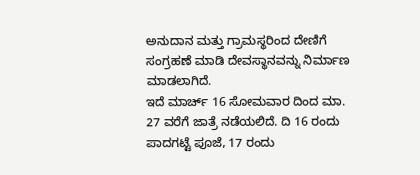ಅನುದಾನ ಮತ್ತು ಗ್ರಾಮಸ್ಥರಿಂದ ದೇಣಿಗೆ ಸಂಗ್ರಹಣೆ ಮಾಡಿ ದೇವಸ್ಥಾನವನ್ನು ನಿರ್ಮಾಣ ಮಾಡಲಾಗಿದೆ.
ಇದೆ ಮಾರ್ಚ್ 16 ಸೋಮವಾರ ದಿಂದ ಮಾ. 27 ವರೆಗೆ ಜಾತ್ರೆ ನಡೆಯಲಿದೆ. ದಿ 16 ರಂದು ಪಾದಗಟ್ಟೆ ಪೂಜೆ, 17 ರಂದು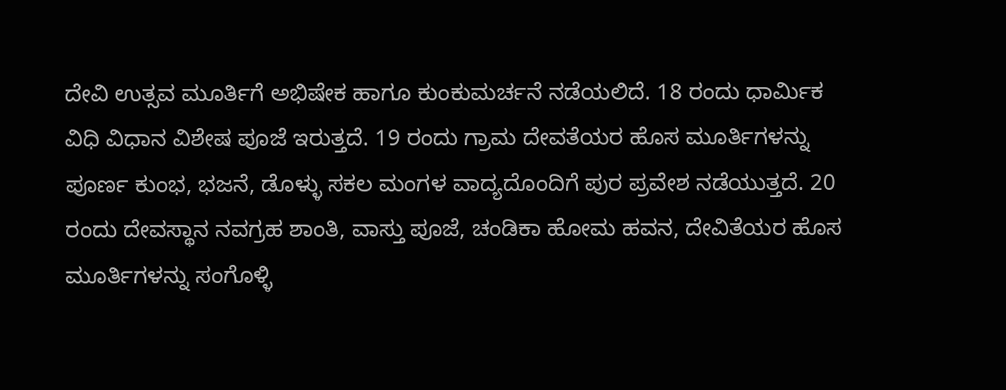ದೇವಿ ಉತ್ಸವ ಮೂರ್ತಿಗೆ ಅಭಿಷೇಕ ಹಾಗೂ ಕುಂಕುಮರ್ಚನೆ ನಡೆಯಲಿದೆ. 18 ರಂದು ಧಾರ್ಮಿಕ ವಿಧಿ ವಿಧಾನ ವಿಶೇಷ ಪೂಜೆ ಇರುತ್ತದೆ. 19 ರಂದು ಗ್ರಾಮ ದೇವತೆಯರ ಹೊಸ ಮೂರ್ತಿಗಳನ್ನು ಪೂರ್ಣ ಕುಂಭ, ಭಜನೆ, ಡೊಳ್ಳು ಸಕಲ ಮಂಗಳ ವಾದ್ಯದೊಂದಿಗೆ ಪುರ ಪ್ರವೇಶ ನಡೆಯುತ್ತದೆ. 20 ರಂದು ದೇವಸ್ಥಾನ ನವಗ್ರಹ ಶಾಂತಿ, ವಾಸ್ತು ಪೂಜೆ, ಚಂಡಿಕಾ ಹೋಮ ಹವನ, ದೇವಿತೆಯರ ಹೊಸ ಮೂರ್ತಿಗಳನ್ನು ಸಂಗೊಳ್ಳಿ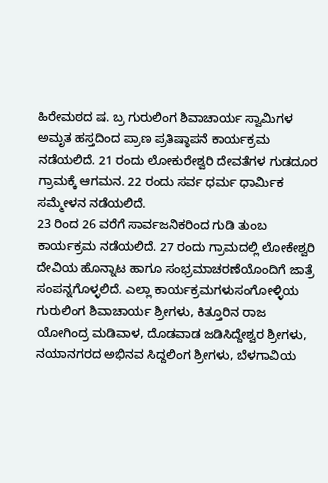ಹಿರೇಮಠದ ಷ. ಬ್ರ ಗುರುಲಿಂಗ ಶಿವಾಚಾರ್ಯ ಸ್ವಾಮಿಗಳ ಅಮೃತ ಹಸ್ತದಿಂದ ಪ್ರಾಣ ಪ್ರತಿಷ್ಠಾಪನೆ ಕಾರ್ಯಕ್ರಮ ನಡೆಯಲಿದೆ. 21 ರಂದು ಲೋಕುರೇಶ್ವರಿ ದೇವತೆಗಳ ಗುಡದೂರ ಗ್ರಾಮಕ್ಕೆ ಆಗಮನ. 22 ರಂದು ಸರ್ವ ಧರ್ಮ ಧಾರ್ಮಿಕ ಸಮ್ಮೇಳನ ನಡೆಯಲಿದೆ.
23 ರಿಂದ 26 ವರೆಗೆ ಸಾರ್ವಜನಿಕರಿಂದ ಗುಡಿ ತುಂಬ ಕಾರ್ಯಕ್ರಮ ನಡೆಯಲಿದೆ. 27 ರಂದು ಗ್ರಾಮದಲ್ಲಿ ಲೋಕೇಶ್ವರಿ ದೇವಿಯ ಹೊನ್ನಾಟ ಹಾಗೂ ಸಂಭ್ರಮಾಚರಣೆಯೊಂದಿಗೆ ಜಾತ್ರೆ ಸಂಪನ್ನಗೊಳ್ಳಲಿದೆ. ಎಲ್ಲಾ ಕಾರ್ಯಕ್ರಮಗಳುಸಂಗೋಳ್ಳಿಯ ಗುರುಲಿಂಗ ಶಿವಾಚಾರ್ಯ ಶ್ರೀಗಳು, ಕಿತ್ತೂರಿನ ರಾಜ ಯೋಗಿಂದ್ರ ಮಡಿವಾಳ, ದೊಡವಾಡ ಜಡಿಸಿದ್ದೇಶ್ವರ ಶ್ರೀಗಳು, ನಯಾನಗರದ ಅಭಿನವ ಸಿದ್ದಲಿಂಗ ಶ್ರೀಗಳು, ಬೆಳಗಾವಿಯ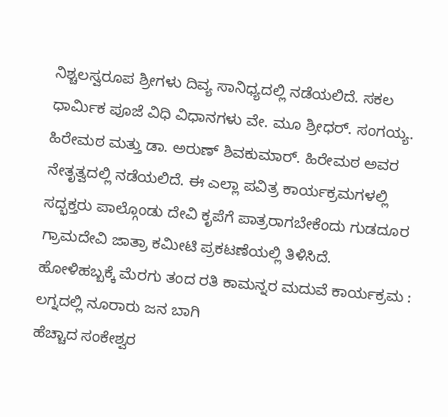ನಿಶ್ಚಲಸ್ವರೂಪ ಶ್ರೀಗಳು ದಿವ್ಯ ಸಾನಿಧ್ಯದಲ್ಲಿ ನಡೆಯಲಿದೆ. ಸಕಲ ಧಾರ್ಮಿಕ ಪೂಜೆ ವಿಧಿ ವಿಧಾನಗಳು ವೇ. ಮೂ ಶ್ರೀಧರ್. ಸಂಗಯ್ಯ. ಹಿರೇಮಠ ಮತ್ತು ಡಾ. ಅರುಣ್ ಶಿವಕುಮಾರ್. ಹಿರೇಮಠ ಅವರ ನೇತೃತ್ವದಲ್ಲಿ ನಡೆಯಲಿದೆ. ಈ ಎಲ್ಲಾ ಪವಿತ್ರ ಕಾರ್ಯಕ್ರಮಗಳಲ್ಲಿ ಸದ್ಭಕ್ತರು ಪಾಲ್ಗೊಂಡು ದೇವಿ ಕೃಪೆಗೆ ಪಾತ್ರರಾಗಬೇಕೆಂದು ಗುಡದೂರ ಗ್ರಾಮದೇವಿ ಜಾತ್ರಾ ಕಮೀಟಿ ಪ್ರಕಟಣೆಯಲ್ಲಿ ತಿಳಿಸಿದೆ.
ಹೋಳಿಹಬ್ಬಕ್ಕೆ ಮೆರಗು ತಂದ ರತಿ ಕಾಮನ್ನರ ಮದುವೆ ಕಾರ್ಯಕ್ರಮ : ಲಗ್ನದಲ್ಲಿ ನೂರಾರು ಜನ ಬಾಗಿ
ಹೆಚ್ಚಾದ ಸಂಕೇಶ್ವರ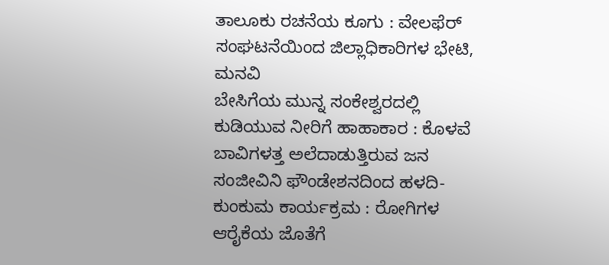ತಾಲೂಕು ರಚನೆಯ ಕೂಗು : ವೇಲಫೆರ್ ಸಂಘಟನೆಯಿಂದ ಜಿಲ್ಲಾಧಿಕಾರಿಗಳ ಭೇಟಿ, ಮನವಿ
ಬೇಸಿಗೆಯ ಮುನ್ನ ಸಂಕೇಶ್ವರದಲ್ಲಿ ಕುಡಿಯುವ ನೀರಿಗೆ ಹಾಹಾಕಾರ : ಕೊಳವೆ ಬಾವಿಗಳತ್ತ ಅಲೆದಾಡುತ್ತಿರುವ ಜನ
ಸಂಜೀವಿನಿ ಫೌಂಡೇಶನದಿಂದ ಹಳದಿ-ಕುಂಕುಮ ಕಾರ್ಯಕ್ರಮ : ರೋಗಿಗಳ ಆರೈಕೆಯ ಜೊತೆಗೆ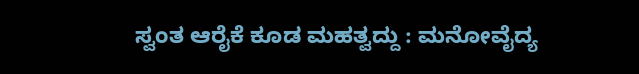ಸ್ವಂತ ಆರೈಕೆ ಕೂಡ ಮಹತ್ವದ್ದು : ಮನೋವೈದ್ಯ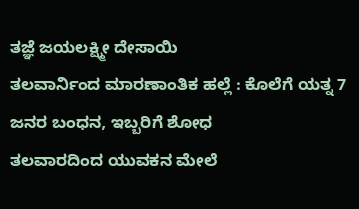ತಜ್ಞೆ ಜಯಲಕ್ಷ್ಮೀ ದೇಸಾಯಿ
ತಲವಾರ್ನಿಂದ ಮಾರಣಾಂತಿಕ ಹಲ್ಲೆ : ಕೊಲೆಗೆ ಯತ್ನ 7 ಜನರ ಬಂಧನ, ಇಬ್ಬರಿಗೆ ಶೋಧ
ತಲವಾರದಿಂದ ಯುವಕನ ಮೇಲೆ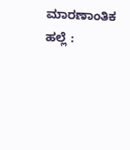ಮಾರಣಾಂತಿಕ ಹಲ್ಲೆ :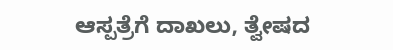ಆಸ್ಪತ್ರೆಗೆ ದಾಖಲು, ತ್ವೇಷದ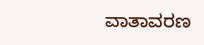ವಾತಾವರಣ